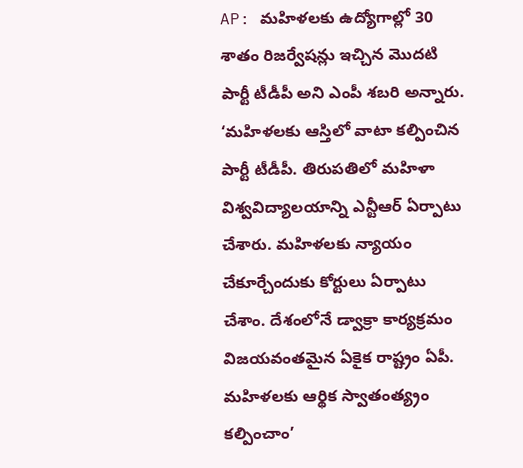AP: మహిళలకు ఉద్యోగాల్లో 30 శాతం రిజర్వేషన్లు ఇచ్చిన మొదటి పార్టీ టీడీపీ అని ఎంపీ శబరి అన్నారు. ‘మహిళలకు ఆస్తిలో వాటా కల్పించిన పార్టీ టీడీపీ. తిరుపతిలో మహిళా విశ్వవిద్యాలయాన్ని ఎన్టీఆర్ ఏర్పాటు చేశారు. మహిళలకు న్యాయం చేకూర్చేందుకు కోర్టులు ఏర్పాటు చేశాం. దేశంలోనే డ్వాక్రా కార్యక్రమం విజయవంతమైన ఏకైక రాష్ట్రం ఏపీ. మహిళలకు ఆర్థిక స్వాతంత్య్రం కల్పించాం’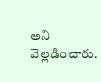అని వెల్లడించారు.